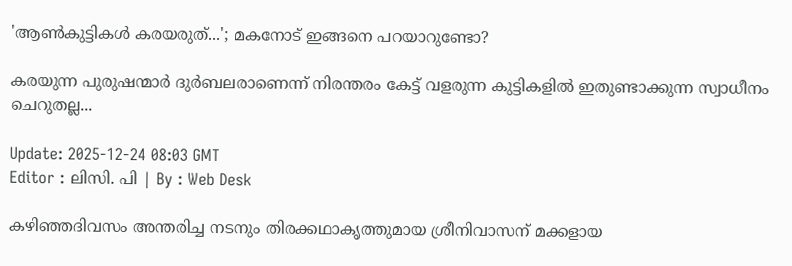'ആൺകുട്ടികൾ കരയരുത്...'; മകനോട് ഇങ്ങനെ പറയാറുണ്ടോ?

കരയുന്ന പുരുഷന്മാര്‍ ദുര്‍ബലരാണെന്ന് നിരന്തരം കേട്ട് വളരുന്ന കുട്ടികളില്‍ ഇതുണ്ടാക്കുന്ന സ്വാധീനം ചെറുതല്ല...

Update: 2025-12-24 08:03 GMT
Editor : ലിസി. പി | By : Web Desk

കഴിഞ്ഞദിവസം അന്തരിച്ച നടനും തിരക്കഥാകൃത്തുമായ ശ്രീനിവാസന് മക്കളായ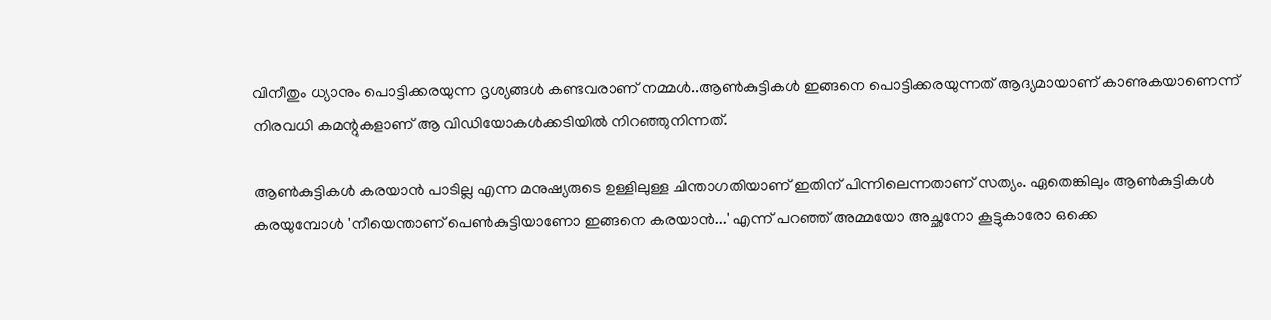വിനീതും ധ്യാനും പൊട്ടിക്കരയുന്ന ദൃശ്യങ്ങൾ കണ്ടവരാണ് നമ്മൾ..ആൺകുട്ടികൾ ഇങ്ങനെ പൊട്ടിക്കരയുന്നത് ആദ്യമായാണ് കാണുകയാണെന്ന് നിരവധി കമന്റുകളാണ് ആ വിഡിയോകൾക്കടിയിൽ നിറഞ്ഞുനിന്നത്.

ആൺകുട്ടികൾ കരയാൻ പാടില്ല എന്ന മനുഷ്യരുടെ ഉള്ളിലുള്ള ചിന്താഗതിയാണ് ഇതിന് പിന്നിലെന്നതാണ് സത്യം. ഏതെങ്കിലും ആൺകുട്ടികൾ കരയുമ്പോൾ 'നീയെന്താണ് പെൺകുട്ടിയാണോ ഇങ്ങനെ കരയാൻ...' എന്ന് പറഞ്ഞ് അമ്മയോ അച്ഛനോ കൂട്ടുകാരോ ഒക്കെ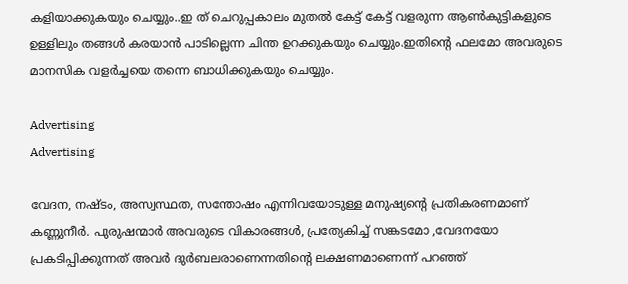കളിയാക്കുകയും ചെയ്യും..ഇ ത് ചെറുപ്പകാലം മുതൽ കേട്ട് കേട്ട് വളരുന്ന ആൺകുട്ടികളുടെ ഉള്ളിലും തങ്ങൾ കരയാൻ പാടില്ലെന്ന ചിന്ത ഉറക്കുകയും ചെയ്യും.ഇതിന്റെ ഫലമോ അവരുടെ മാനസിക വളർച്ചയെ തന്നെ ബാധിക്കുകയും ചെയ്യും.

Advertising
Advertising

വേദന, നഷ്ടം, അസ്വസ്ഥത, സന്തോഷം എന്നിവയോടുള്ള മനുഷ്യന്റെ പ്രതികരണമാണ് കണ്ണുനീർ. പുരുഷന്മാർ അവരുടെ വികാരങ്ങൾ, പ്രത്യേകിച്ച് സങ്കടമോ ,വേദനയോ പ്രകടിപ്പിക്കുന്നത് അവർ ദുർബലരാണെന്നതിന്റെ ലക്ഷണമാണെന്ന് പറഞ്ഞ്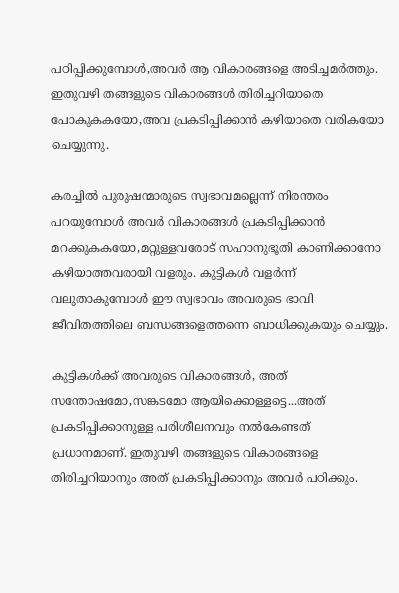പഠിപ്പിക്കുമ്പോൾ,അവർ ആ വികാരങ്ങളെ അടിച്ചമർത്തും. ഇതുവഴി തങ്ങളുടെ വികാരങ്ങൾ തിരിച്ചറിയാതെ പോകുകകയോ,അവ പ്രകടിപ്പിക്കാൻ കഴിയാതെ വരികയോ ചെയ്യുന്നു.

കരച്ചിൽ പുരുഷന്മാരുടെ സ്വഭാവമല്ലെന്ന് നിരന്തരം പറയുമ്പോൾ അവർ വികാരങ്ങൾ പ്രകടിപ്പിക്കാൻ മറക്കുകകയോ,മറ്റുള്ളവരോട് സഹാനുഭൂതി കാണിക്കാനോ കഴിയാത്തവരായി വളരും. കുട്ടികൾ വളർന്ന് വലുതാകുമ്പോൾ ഈ സ്വഭാവം അവരുടെ ഭാവി ജീവിതത്തിലെ ബന്ധങ്ങളെത്തന്നെ ബാധിക്കുകയും ചെയ്യും.

കുട്ടികൾക്ക് അവരുടെ വികാരങ്ങൾ, അത് സന്തോഷമോ,സങ്കടമോ ആയിക്കൊള്ളട്ടെ...അത് പ്രകടിപ്പിക്കാനുള്ള പരിശീലനവും നൽകേണ്ടത് പ്രധാനമാണ്. ഇതുവഴി തങ്ങളുടെ വികാരങ്ങളെ തിരിച്ചറിയാനും അത് പ്രകടിപ്പിക്കാനും അവർ പഠിക്കും.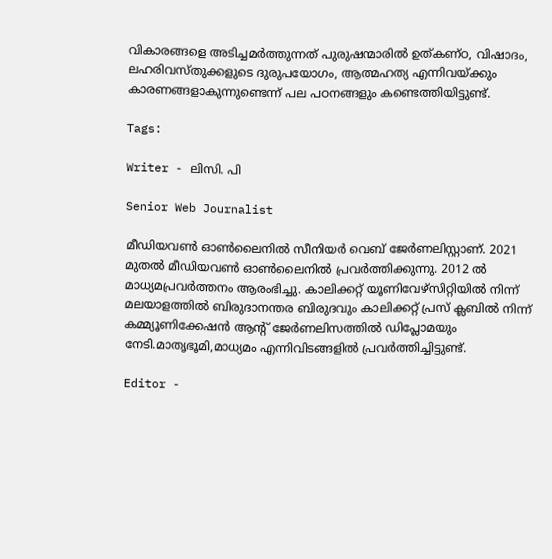വികാരങ്ങളെ അടിച്ചമർത്തുന്നത് പുരുഷന്മാരില്‍ ഉത്കണ്ഠ, വിഷാദം, ലഹരിവസ്തുക്കളുടെ ദുരുപയോഗം, ആത്മഹത്യ എന്നിവയ്ക്കും കാരണങ്ങളാകുന്നുണ്ടെന്ന് പല പഠനങ്ങളും കണ്ടെത്തിയിട്ടുണ്ട്.

Tags:

Writer - ലിസി. പി

Senior Web Journalist

മീഡിയവൺ ഓൺലൈനിൽ സീനിയർ വെബ് ജേർണലിസ്റ്റാണ്. 2021 മുതൽ മീഡിയവൺ ഓൺലൈനിൽ പ്രവർത്തിക്കുന്നു. 2012 ല്‍ മാധ്യമപ്രവര്‍ത്തനം ആരംഭിച്ചു. കാലിക്കറ്റ് യൂണിവേഴ്‌സിറ്റിയിൽ നിന്ന് മലയാളത്തിൽ ബിരുദാനന്തര ബിരുദവും കാലിക്കറ്റ് പ്രസ് ക്ലബിൽ നിന്ന് കമ്മ്യൂണിക്കേഷൻ ആന്റ് ജേർണലിസത്തിൽ ഡിപ്ലോമയും നേടി.മാതൃഭൂമി,മാധ്യമം എന്നിവിടങ്ങളിൽ പ്രവർത്തിച്ചിട്ടുണ്ട്.

Editor -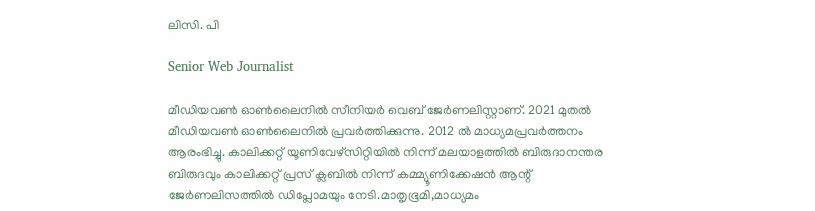ലിസി. പി

Senior Web Journalist

മീഡിയവൺ ഓൺലൈനിൽ സീനിയർ വെബ് ജേർണലിസ്റ്റാണ്. 2021 മുതൽ മീഡിയവൺ ഓൺലൈനിൽ പ്രവർത്തിക്കുന്നു. 2012 ല്‍ മാധ്യമപ്രവര്‍ത്തനം ആരംഭിച്ചു. കാലിക്കറ്റ് യൂണിവേഴ്‌സിറ്റിയിൽ നിന്ന് മലയാളത്തിൽ ബിരുദാനന്തര ബിരുദവും കാലിക്കറ്റ് പ്രസ് ക്ലബിൽ നിന്ന് കമ്മ്യൂണിക്കേഷൻ ആന്റ് ജേർണലിസത്തിൽ ഡിപ്ലോമയും നേടി.മാതൃഭൂമി,മാധ്യമം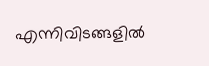എന്നിവിടങ്ങളിൽ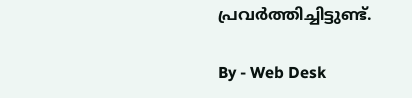പ്രവർത്തിച്ചിട്ടുണ്ട്.

By - Web Desk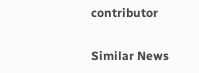contributor

Similar News